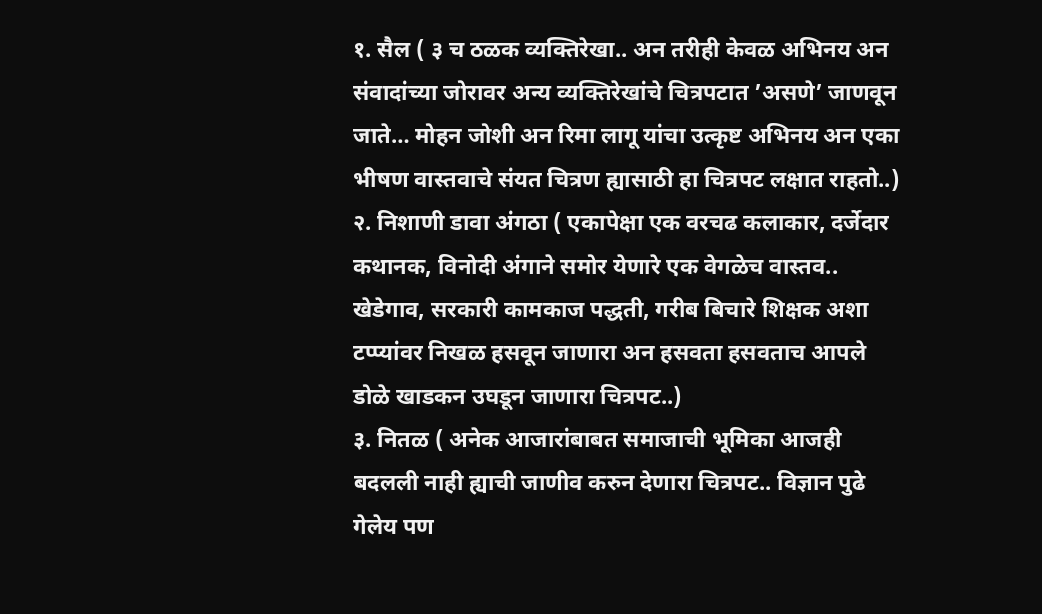१. सैल ( ३ च ठळक व्यक्तिरेखा.. अन तरीही केवळ अभिनय अन संवादांच्या जोरावर अन्य व्यक्तिरेखांचे चित्रपटात ’असणे’ जाणवून जाते… मोहन जोशी अन रिमा लागू यांचा उत्कृष्ट अभिनय अन एका भीषण वास्तवाचे संयत चित्रण ह्यासाठी हा चित्रपट लक्षात राहतो..)
२. निशाणी डावा अंगठा ( एकापेक्षा एक वरचढ कलाकार, दर्जेदार कथानक, विनोदी अंगाने समोर येणारे एक वेगळेच वास्तव.. खेडेगाव, सरकारी कामकाज पद्धती, गरीब बिचारे शिक्षक अशा टप्प्यांवर निखळ हसवून जाणारा अन हसवता हसवताच आपले डोळे खाडकन उघडून जाणारा चित्रपट..)
३. नितळ ( अनेक आजारांबाबत समाजाची भूमिका आजही बदलली नाही ह्याची जाणीव करुन देणारा चित्रपट.. विज्ञान पुढे गेलेय पण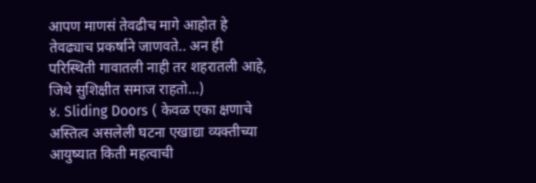आपण माणसं तेवढीच मागे आहोत हे तेवढ्याच प्रकर्षाने जाणवते.. अन ही परिस्थिती गावातली नाही तर शहरातली आहे, जिथे सुशिक्षीत समाज राहतो…)
४. Sliding Doors ( केवळ एका क्षणाचे अस्तित्व असलेली घटना एखाद्या व्यक्तीच्या आयुष्यात किती महत्वाची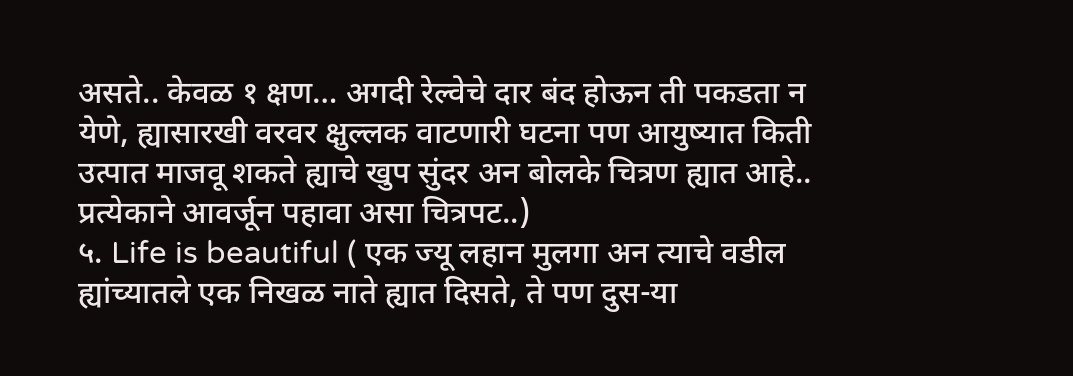असते.. केवळ १ क्षण… अगदी रेल्वेचे दार बंद होऊन ती पकडता न येणे, ह्यासारखी वरवर क्षुल्लक वाटणारी घटना पण आयुष्यात किती उत्पात माजवू शकते ह्याचे खुप सुंदर अन बोलके चित्रण ह्यात आहे.. प्रत्येकाने आवर्जून पहावा असा चित्रपट..)
५. Life is beautiful ( एक ज्यू लहान मुलगा अन त्याचे वडील ह्यांच्यातले एक निखळ नाते ह्यात दिसते, ते पण दुस-या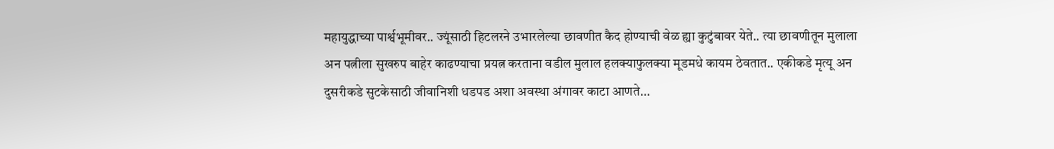महायुद्धाच्या पार्श्वभूमीवर.. ज्यूंसाठी हिटलरने उभारलेल्या छावणीत कैद होण्याची वेळ ह्या कुटुंबावर येते.. त्या छावणीतून मुलाला अन पत्नीला सुखरुप बाहेर काढण्याचा प्रयत्न करताना वडील मुलाल हलक्याफुलक्या मूडमधे कायम ठेवतात.. एकीकडे मृत्यू अन दुसरीकडे सुटकेसाठी जीवानिशी धडपड अशा अवस्था अंगावर काटा आणते…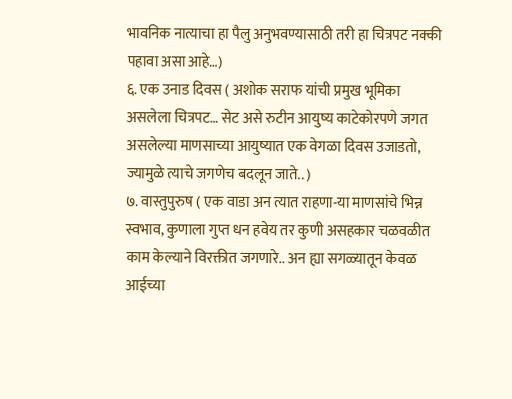भावनिक नात्याचा हा पैलु अनुभवण्यासाठी तरी हा चित्रपट नक्की पहावा असा आहे…)
६. एक उनाड दिवस ( अशोक सराफ यांची प्रमुख भूमिका असलेला चित्रपट… सेट असे रुटीन आयुष्य काटेकोरपणे जगत असलेल्या माणसाच्या आयुष्यात एक वेगळा दिवस उजाडतो, ज्यामुळे त्याचे जगणेच बदलून जाते.. )
७. वास्तुपुरुष ( एक वाडा अन त्यात राहणा-या माणसांचे भिन्न स्वभाव, कुणाला गुप्त धन हवेय तर कुणी असहकार चळवळीत काम केल्याने विरक्तीत जगणारे.. अन ह्या सगळ्यातून केवळ आईच्या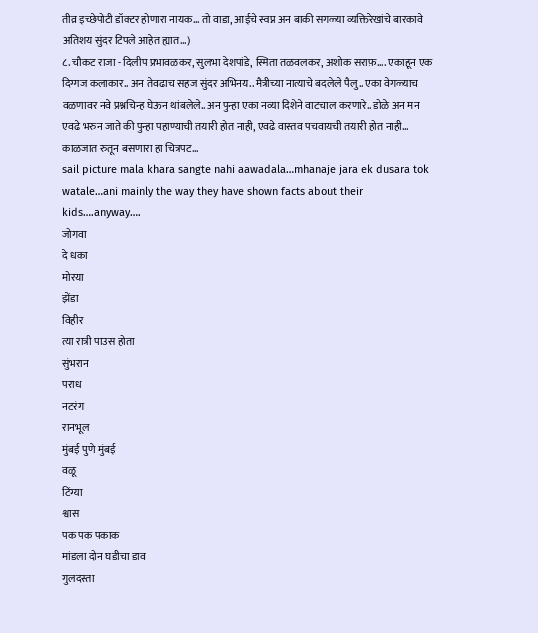तीव्र इच्छेपोटी डॉक्टर होणारा नायक… तो वाडा, आईचे स्वप्न अन बाकी सगळ्या व्यक्तिरेखांचे बारकावे अतिशय सुंदर टिपले आहेत ह्यात…)
८. चौकट राजा - दिलीप प्रभावळकर, सुलभा देशपांडे, स्मिता तळवलकर, अशोक सराफ़…. एकाहून एक दिग्गज कलाकार.. अन तेवढाच सहज सुंदर अभिनय.. मैत्रीच्या नात्याचे बदलेले पैलु.. एका वेगळ्याच वळणावर नवे प्रश्नचिन्ह घेऊन थांबलेले.. अन पुन्हा एका नव्या दिशेने वाटचाल करणारे.. डोळे अन मन एवढे भरुन जाते की पुन्हा पहाण्याची तयारी होत नाही, एवढे वास्तव पचवायची तयारी होत नाही… काळजात रुतून बसणारा हा चित्रपट…
sail picture mala khara sangte nahi aawadala…mhanaje jara ek dusara tok watale…ani mainly the way they have shown facts about their kids….anyway….
जोगवा
दे धका
मोरया
झेंडा
विहीर
त्या रात्री पाउस होता
सुंभरान
पराध
नटरंग
रानभूल
मुंबई पुणे मुंबई
वळू
टिंग्या
श्वास
पक पक पकाक
मांडला दोन घडीचा डाव
गुलदस्ता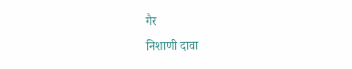गैर
निशाणी दावा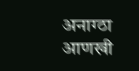अनाग्ठा
आणखी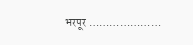भरपूर …………………